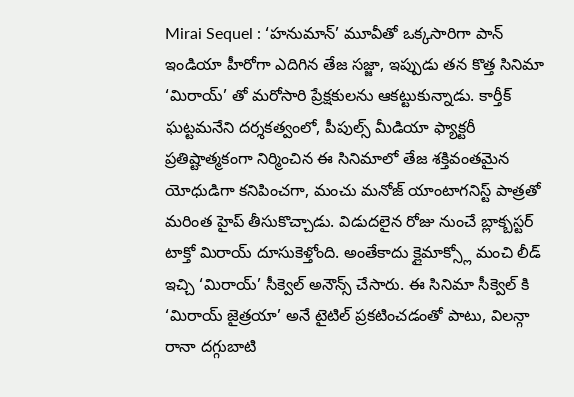Mirai Sequel : ‘హనుమాన్’ మూవీతో ఒక్కసారిగా పాన్ ఇండియా హీరోగా ఎదిగిన తేజ సజ్జా, ఇప్పుడు తన కొత్త సినిమా ‘మిరాయ్’ తో మరోసారి ప్రేక్షకులను ఆకట్టుకున్నాడు. కార్తీక్ ఘట్టమనేని దర్శకత్వంలో, పీపుల్స్ మీడియా ఫ్యాక్టరీ ప్రతిష్టాత్మకంగా నిర్మించిన ఈ సినిమాలో తేజ శక్తివంతమైన యోధుడిగా కనిపించగా, మంచు మనోజ్ యాంటాగనిస్ట్ పాత్రతో మరింత హైప్ తీసుకొచ్చాడు. విడుదలైన రోజు నుంచే బ్లాక్బస్టర్ టాక్తో మిరాయ్ దూసుకెళ్తోంది. అంతేకాదు క్లైమాక్స్లో మంచి లీడ్ ఇచ్చి ‘మిరాయ్’ సీక్వెల్ అనౌన్స్ చేసారు. ఈ సినిమా సీక్వెల్ కి ‘మిరాయ్ జైత్రయా’ అనే టైటిల్ ప్రకటించడంతో పాటు, విలన్గా రానా దగ్గుబాటి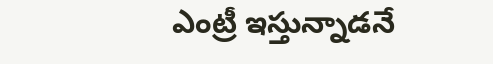ఎంట్రీ ఇస్తున్నాడనే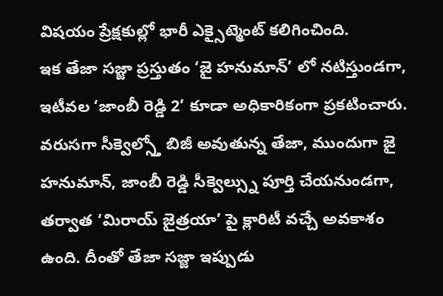విషయం ప్రేక్షకుల్లో భారీ ఎక్సైట్మెంట్ కలిగించింది.
ఇక తేజా సజ్జా ప్రస్తుతం ‘జై హనుమాన్’ లో నటిస్తుండగా, ఇటీవల ‘జాంబీ రెడ్డి 2’ కూడా అధికారికంగా ప్రకటించారు. వరుసగా సీక్వెల్స్తో బిజీ అవుతున్న తేజా, ముందుగా జై హనుమాన్, జాంబీ రెడ్డి సీక్వెల్స్ను పూర్తి చేయనుండగా, తర్వాత ‘మిరాయ్ జైత్రయా’ పై క్లారిటీ వచ్చే అవకాశం ఉంది. దీంతో తేజా సజ్జా ఇప్పుడు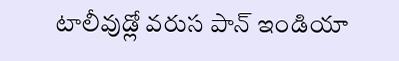టాలీవుడ్లో వరుస పాన్ ఇండియా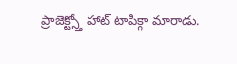ప్రాజెక్ట్స్తో హాట్ టాపిక్గా మారాడు.